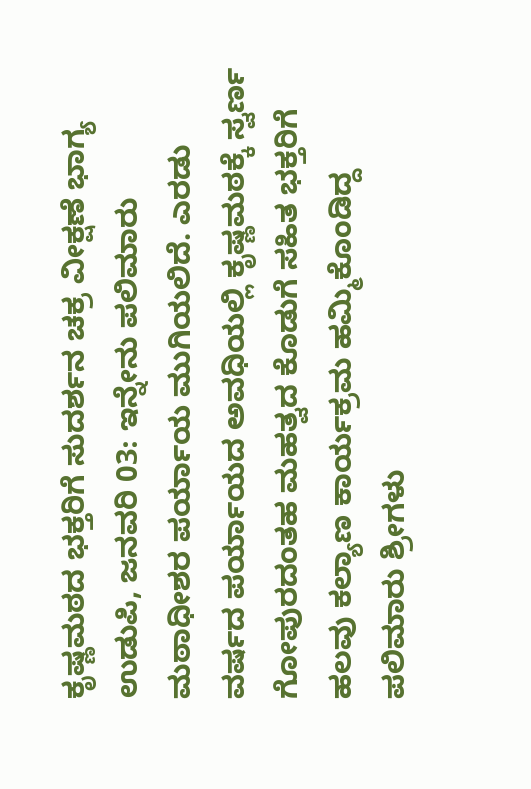ಕೃಷ್ಣಮಠದ ಭಕ್ತರಿಗೆ ಸುದರ್ಶನ ಚಕ್ರ ವೀಕ್ಷಣೆ ಭಾಗ್ಯ
ಉಡುಪಿ, ಜನವರಿ 03: ಇನ್ನೇನು ಪಲಿಮಾರು ಮಠಾಧೀಶರ ಪರ್ಯಾಯ ಮುಗಿಯಲಿದೆ. ಎರಡು ವರ್ಷದ ಪರ್ಯಾಯದ ಅವಧಿಯಲ್ಲಿ ಕೃಷ್ಣಮಠಕ್ಕೆ ಸ್ವರ್ಣ ಗೋಪುರದಂತಹ ಮಹತ್ವದ ಕೊಡುಗೆ ಸಹಿತ ಭಕ್ತರಿಗೆ ಹಲವು ಕಲ್ಯಾಣ ಕಾರ್ಯಕ್ರಮ ಹಮ್ಮಿಕೊಂಡಿದ್ದ ಪಲಿಮಾರು ಶ್ರೀಗಳು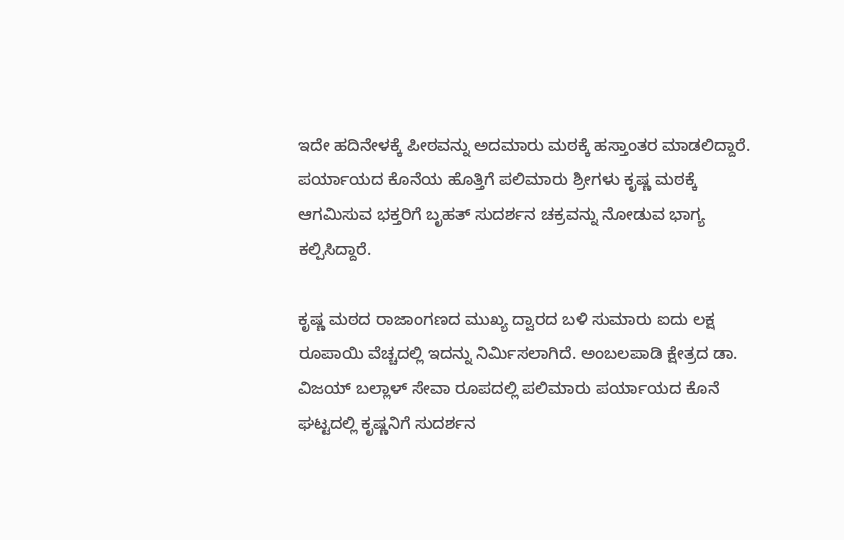ಇದೇ ಹದಿನೇಳಕ್ಕೆ ಪೀಠವನ್ನು ಅದಮಾರು ಮಠಕ್ಕೆ ಹಸ್ತಾಂತರ ಮಾಡಲಿದ್ದಾರೆ.
ಪರ್ಯಾಯದ ಕೊನೆಯ ಹೊತ್ತಿಗೆ ಪಲಿಮಾರು ಶ್ರೀಗಳು ಕೃಷ್ಣ ಮಠಕ್ಕೆ ಆಗಮಿಸುವ ಭಕ್ತರಿಗೆ ಬೃಹತ್ ಸುದರ್ಶನ ಚಕ್ರವನ್ನು ನೋಡುವ ಭಾಗ್ಯ ಕಲ್ಪಿಸಿದ್ದಾರೆ.

ಕೃಷ್ಣ ಮಠದ ರಾಜಾಂಗಣದ ಮುಖ್ಯ ದ್ವಾರದ ಬಳಿ ಸುಮಾರು ಐದು ಲಕ್ಷ ರೂಪಾಯಿ ವೆಚ್ಚದಲ್ಲಿ ಇದನ್ನು ನಿರ್ಮಿಸಲಾಗಿದೆ. ಅಂಬಲಪಾಡಿ ಕ್ಷೇತ್ರದ ಡಾ. ವಿಜಯ್ ಬಲ್ಲಾಳ್ ಸೇವಾ ರೂಪದಲ್ಲಿ ಪಲಿಮಾರು ಪರ್ಯಾಯದ ಕೊನೆ ಘಟ್ಟದಲ್ಲಿ ಕೃಷ್ಣನಿಗೆ ಸುದರ್ಶನ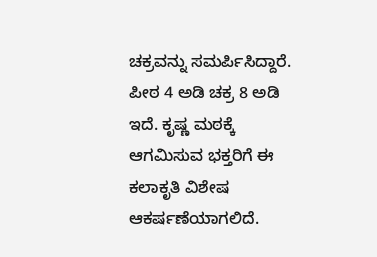ಚಕ್ರವನ್ನು ಸಮರ್ಪಿಸಿದ್ದಾರೆ. ಪೀಠ 4 ಅಡಿ ಚಕ್ರ 8 ಅಡಿ ಇದೆ. ಕೃಷ್ಣ ಮಠಕ್ಕೆ ಆಗಮಿಸುವ ಭಕ್ತರಿಗೆ ಈ ಕಲಾಕೃತಿ ವಿಶೇಷ ಆಕರ್ಷಣೆಯಾಗಲಿದೆ.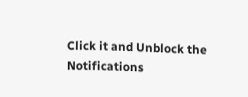Click it and Unblock the Notifications